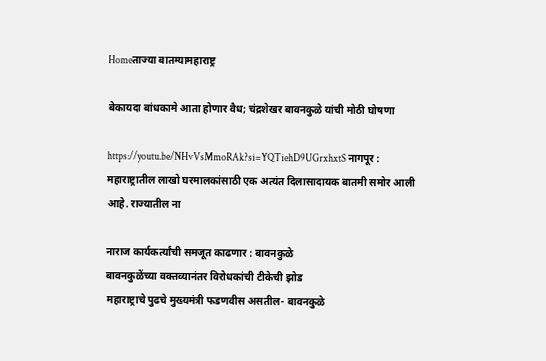Homeताज्या बातम्यामहाराष्ट्र

बेकायदा बांधकामे आता होणार वैध; चंद्रशेखर बावनकुळे यांची मोठी घोषणा

https://youtu.be/NHvVsMmoRAk?si=YQTiehD9UGrxhxtS नागपूर : महाराष्ट्रातील लाखो घरमालकांसाठी एक अत्यंत दिलासादायक बातमी समोर आली आहे. राज्यातील ना

नाराज कार्यकर्त्यांची समजूत काढणार : बावनकुळे
बावनकुळेंच्या वक्तव्यानंतर विरोधकांची टीकेची झोड
महाराष्ट्राचे पुढचे मुख्यमंत्री फडणवीस असतील- बावनकुळे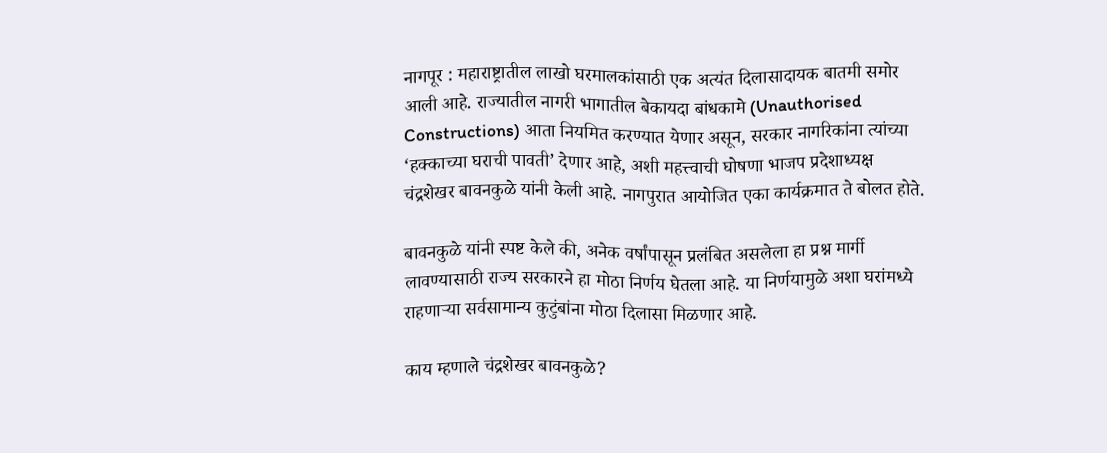नागपूर : महाराष्ट्रातील लाखो घरमालकांसाठी एक अत्यंत दिलासादायक बातमी समोर आली आहे. राज्यातील नागरी भागातील बेकायदा बांधकामे (Unauthorised Constructions) आता नियमित करण्यात येणार असून, सरकार नागरिकांना त्यांच्या ‘हक्काच्या घराची पावती’ देणार आहे, अशी महत्त्वाची घोषणा भाजप प्रदेशाध्यक्ष चंद्रशेखर बावनकुळे यांनी केली आहे. नागपुरात आयोजित एका कार्यक्रमात ते बोलत होते.

बावनकुळे यांनी स्पष्ट केले की, अनेक वर्षांपासून प्रलंबित असलेला हा प्रश्न मार्गी लावण्यासाठी राज्य सरकारने हा मोठा निर्णय घेतला आहे. या निर्णयामुळे अशा घरांमध्ये राहणाऱ्या सर्वसामान्य कुटुंबांना मोठा दिलासा मिळणार आहे.

काय म्हणाले चंद्रशेखर बावनकुळे?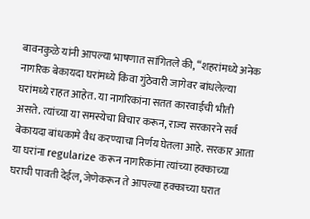बावनकुळे यांनी आपल्या भाषणात सांगितले की, “शहरांमध्ये अनेक नागरिक बेकायदा घरांमध्ये किंवा गुंठेवारी जागेवर बांधलेल्या घरांमध्ये राहत आहेत. या नागरिकांना सतत कारवाईची भीती असते. त्यांच्या या समस्येचा विचार करून, राज्य सरकारने सर्व बेकायदा बांधकामे वैध करण्याचा निर्णय घेतला आहे. सरकार आता या घरांना regularize करून नागरिकांना त्यांच्या हक्काच्या घराची पावती देईल, जेणेकरून ते आपल्या हक्काच्या घरात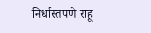निर्धास्तपणे राहू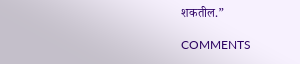शकतील.”

COMMENTS